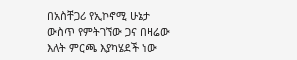በአስቸጋሪ የኢኮኖሚ ሁኔታ ውስጥ የምትገኘው ጋና በዛሬው እለት ምርጫ እያካሄደች ነው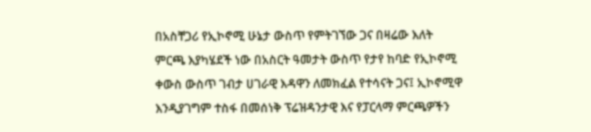በአስቸጋሪ የኢኮኖሚ ሁኔታ ውስጥ የምትገኘው ጋና በዛሬው እለት ምርጫ እያካሄደች ነው በአስርት ዓመታት ውስጥ የታየ ከባድ የኢኮኖሚ ቀውስ ውስጥ ገብታ ሀገራዊ እዳዋን ለመክፈል የተሳናት ጋና፤ ኢኮኖሚዋ እንዲያገግም ተስፋ በመሰነቅ ፕሬዝዳንታዊ እና የፓርላማ ምርጫዎችን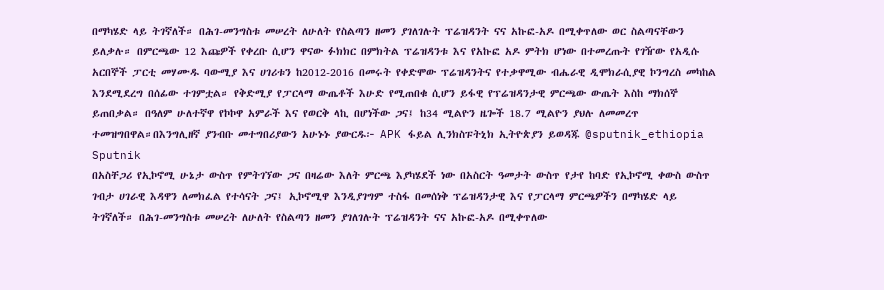በማካሄድ ላይ ትገኛለች። በሕገ-መንግስቱ መሠረት ለሁለት የስልጣን ዘመን ያገለገሉት ፕሬዝዳንት ናና አኩፎ-አዶ በሚቀጥለው ወር ስልጣናቸውን ይለቃሉ። በምርጫው 12 እጩዎች የቀረቡ ሲሆን ዋናው ፉክክር በምክትል ፕሬዝዳንቱ እና የአኩፎ አዶ ምትክ ሆነው በተመረጡት የገዥው የአዲሱ አርበኞች ፓርቲ መሃሙዱ ባውሚያ እና ሀገሪቱን ከ2012-2016 በመሩት የቀድሞው ፕሬዝዳንትና የተቃዋሚው ብሔራዊ ዲሞክራሲያዊ ኮንግረስ መካከል እንደሚደረግ በሰፊው ተገምቷል። የቅድሚያ የፓርላማ ውጤቶች እሁድ የሚጠበቁ ሲሆን ይፋዊ የፕሬዝዳንታዊ ምርጫው ውጤት እስከ ማክሰኞ ይጠበቃል። በዓለም ሁለተኛዋ የኮኮዋ አምራች እና የወርቅ ላኪ በሆነችው ጋና፤ ከ34 ሚልዮን ዜጐች 18.7 ሚልዮን ያህሉ ለመመረጥ ተመዝግበዋል።በእንግሊዘኛ ያንብቡ መተግበሪያውን አሁኑኑ ያውርዱ፦ APK ፋይል ሊንክስፑትኒክ ኢትዮጵያን ይወዳጁ @sputnik_ethiopia
Sputnik
በአስቸጋሪ የኢኮኖሚ ሁኔታ ውስጥ የምትገኘው ጋና በዛሬው እለት ምርጫ እያካሄደች ነው በአስርት ዓመታት ውስጥ የታየ ከባድ የኢኮኖሚ ቀውስ ውስጥ ገብታ ሀገራዊ እዳዋን ለመክፈል የተሳናት ጋና፤ ኢኮኖሚዋ እንዲያገግም ተስፋ በመሰነቅ ፕሬዝዳንታዊ እና የፓርላማ ምርጫዎችን በማካሄድ ላይ ትገኛለች። በሕገ-መንግስቱ መሠረት ለሁለት የስልጣን ዘመን ያገለገሉት ፕሬዝዳንት ናና አኩፎ-አዶ በሚቀጥለው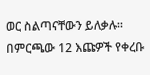ወር ስልጣናቸውን ይለቃሉ። በምርጫው 12 እጩዎች የቀረቡ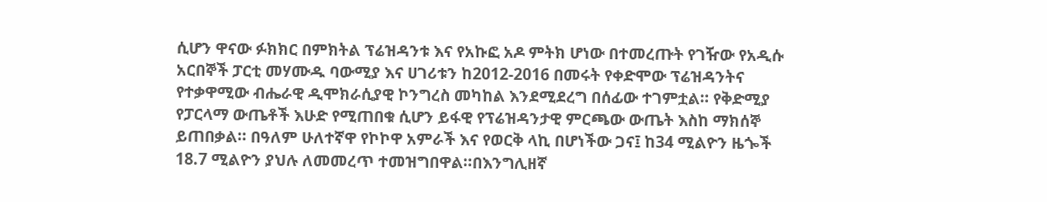ሲሆን ዋናው ፉክክር በምክትል ፕሬዝዳንቱ እና የአኩፎ አዶ ምትክ ሆነው በተመረጡት የገዥው የአዲሱ አርበኞች ፓርቲ መሃሙዱ ባውሚያ እና ሀገሪቱን ከ2012-2016 በመሩት የቀድሞው ፕሬዝዳንትና የተቃዋሚው ብሔራዊ ዲሞክራሲያዊ ኮንግረስ መካከል እንደሚደረግ በሰፊው ተገምቷል። የቅድሚያ የፓርላማ ውጤቶች እሁድ የሚጠበቁ ሲሆን ይፋዊ የፕሬዝዳንታዊ ምርጫው ውጤት እስከ ማክሰኞ ይጠበቃል። በዓለም ሁለተኛዋ የኮኮዋ አምራች እና የወርቅ ላኪ በሆነችው ጋና፤ ከ34 ሚልዮን ዜጐች 18.7 ሚልዮን ያህሉ ለመመረጥ ተመዝግበዋል።በእንግሊዘኛ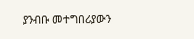ያንብቡ መተግበሪያውን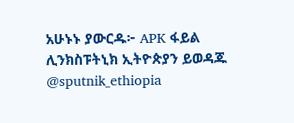አሁኑኑ ያውርዱ፦ APK ፋይል ሊንክስፑትኒክ ኢትዮጵያን ይወዳጁ @sputnik_ethiopia